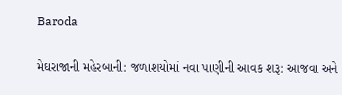Baroda

મેઘરાજાની મહેરબાની: જળાશયોમાં નવા પાણીની આવક શરૂ: આજવા અને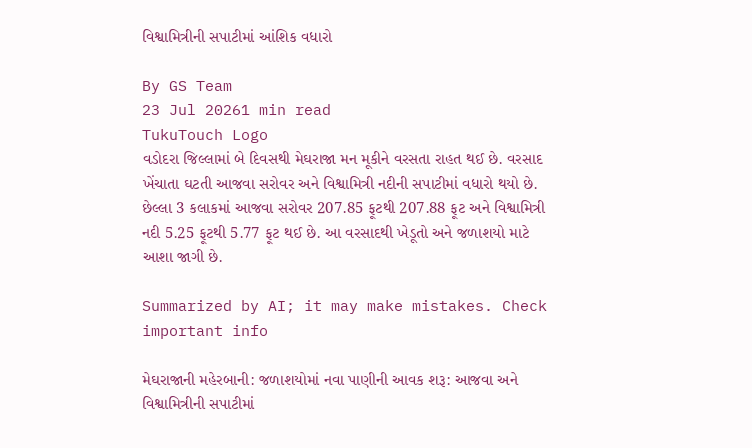વિશ્વામિત્રીની સપાટીમાં આંશિક વધારો

By GS Team
23 Jul 20261 min read
TukuTouch Logo
વડોદરા જિલ્લામાં બે દિવસથી મેઘરાજા મન મૂકીને વરસતા રાહત થઈ છે. વરસાદ ખેંચાતા ઘટતી આજવા સરોવર અને વિશ્વામિત્રી નદીની સપાટીમાં વધારો થયો છે. છેલ્લા 3 કલાકમાં આજવા સરોવર 207.85 ફૂટથી 207.88 ફૂટ અને વિશ્વામિત્રી નદી 5.25 ફૂટથી 5.77 ફૂટ થઈ છે. આ વરસાદથી ખેડૂતો અને જળાશયો માટે આશા જાગી છે.

Summarized by AI; it may make mistakes. Check important info

મેઘરાજાની મહેરબાની: જળાશયોમાં નવા પાણીની આવક શરૂ: આજવા અને વિશ્વામિત્રીની સપાટીમાં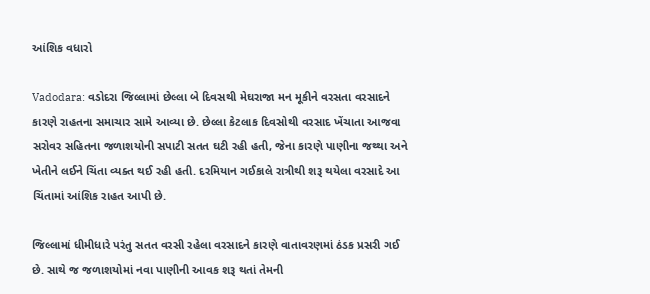આંશિક વધારો

Vadodara: વડોદરા જિલ્લામાં છેલ્લા બે દિવસથી મેઘરાજા મન મૂકીને વરસતા વરસાદને કારણે રાહતના સમાચાર સામે આવ્યા છે. છેલ્લા કેટલાક દિવસોથી વરસાદ ખેંચાતા આજવા સરોવર સહિતના જળાશયોની સપાટી સતત ઘટી રહી હતી, જેના કારણે પાણીના જથ્થા અને ખેતીને લઈને ચિંતા વ્યક્ત થઈ રહી હતી. દરમિયાન ગઈકાલે રાત્રીથી શરૂ થયેલા વરસાદે આ ચિંતામાં આંશિક રાહત આપી છે.

જિલ્લામાં ધીમીધારે પરંતુ સતત વરસી રહેલા વરસાદને કારણે વાતાવરણમાં ઠંડક પ્રસરી ગઈ છે. સાથે જ જળાશયોમાં નવા પાણીની આવક શરૂ થતાં તેમની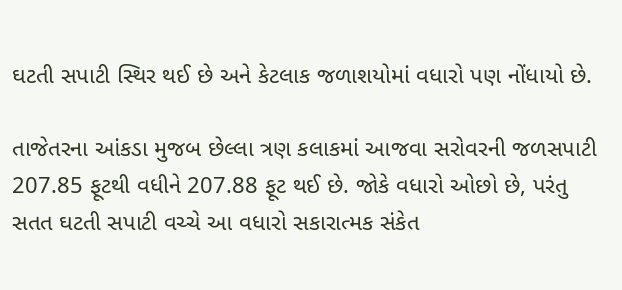ઘટતી સપાટી સ્થિર થઈ છે અને કેટલાક જળાશયોમાં વધારો પણ નોંધાયો છે.

તાજેતરના આંકડા મુજબ છેલ્લા ત્રણ કલાકમાં આજવા સરોવરની જળસપાટી 207.85 ફૂટથી વધીને 207.88 ફૂટ થઈ છે. જોકે વધારો ઓછો છે, પરંતુ સતત ઘટતી સપાટી વચ્ચે આ વધારો સકારાત્મક સંકેત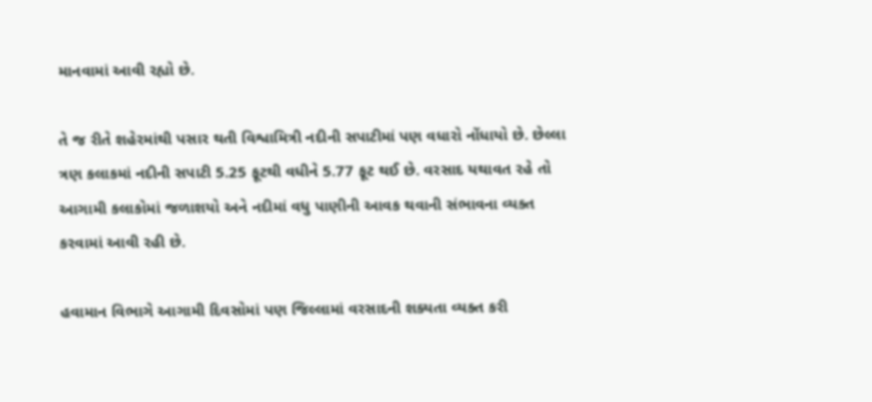માનવામાં આવી રહ્યો છે.

તે જ રીતે શહેરમાંથી પસાર થતી વિશ્વામિત્રી નદીની સપાટીમાં પણ વધારો નોંધાયો છે. છેલ્લા ત્રણ કલાકમાં નદીની સપાટી 5.25 ફૂટથી વધીને 5.77 ફૂટ થઈ છે. વરસાદ યથાવત રહે તો આગામી કલાકોમાં જળાશયો અને નદીમાં વધુ પાણીની આવક થવાની સંભાવના વ્યક્ત કરવામાં આવી રહી છે.

હવામાન વિભાગે આગામી દિવસોમાં પણ જિલ્લામાં વરસાદની શક્યતા વ્યક્ત કરી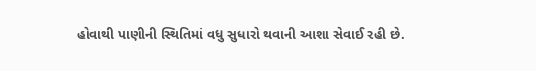હોવાથી પાણીની સ્થિતિમાં વધુ સુધારો થવાની આશા સેવાઈ રહી છે.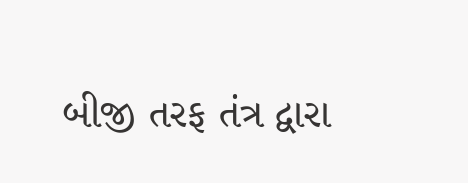બીજી તરફ તંત્ર દ્વારા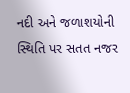નદી અને જળાશયોની સ્થિતિ પર સતત નજર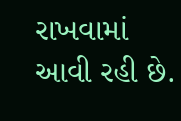રાખવામાં આવી રહી છે.